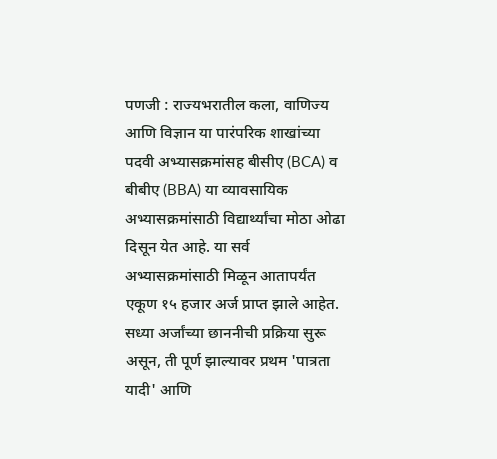पणजी : राज्यभरातील कला, वाणिज्य आणि विज्ञान या पारंपरिक शाखांच्या पदवी अभ्यासक्रमांसह बीसीए (BCA) व बीबीए (BBA) या व्यावसायिक अभ्यासक्रमांसाठी विद्यार्थ्यांचा मोठा ओढा दिसून येत आहे. या सर्व अभ्यासक्रमांसाठी मिळून आतापर्यंत एकूण १५ हजार अर्ज प्राप्त झाले आहेत. सध्या अर्जांच्या छाननीची प्रक्रिया सुरू असून, ती पूर्ण झाल्यावर प्रथम 'पात्रता यादी' आणि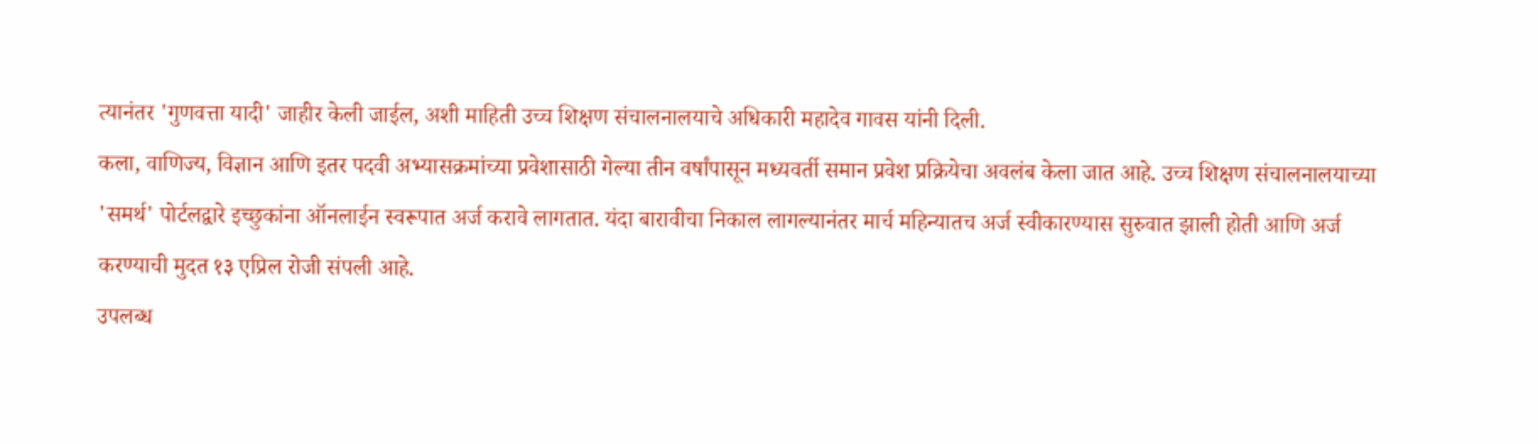त्यानंतर 'गुणवत्ता यादी' जाहीर केली जाईल, अशी माहिती उच्च शिक्षण संचालनालयाचे अधिकारी महादेव गावस यांनी दिली.
कला, वाणिज्य, विज्ञान आणि इतर पदवी अभ्यासक्रमांच्या प्रवेशासाठी गेल्या तीन वर्षांपासून मध्यवर्ती समान प्रवेश प्रक्रियेचा अवलंब केला जात आहे. उच्च शिक्षण संचालनालयाच्या 'समर्थ' पोर्टलद्वारे इच्छुकांना ऑनलाईन स्वरूपात अर्ज करावे लागतात. यंदा बारावीचा निकाल लागल्यानंतर मार्च महिन्यातच अर्ज स्वीकारण्यास सुरुवात झाली होती आणि अर्ज करण्याची मुदत १३ एप्रिल रोजी संपली आहे.
उपलब्ध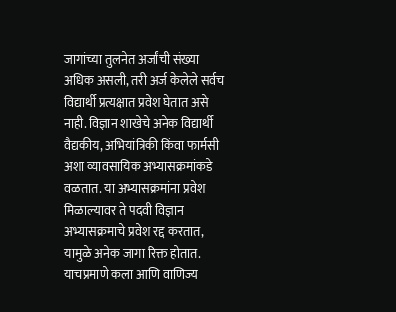जागांच्या तुलनेत अर्जांची संख्या अधिक असली, तरी अर्ज केलेले सर्वच विद्यार्थी प्रत्यक्षात प्रवेश घेतात असे नाही. विज्ञान शाखेचे अनेक विद्यार्थी वैद्यकीय, अभियांत्रिकी किंवा फार्मसी अशा व्यावसायिक अभ्यासक्रमांकडे वळतात. या अभ्यासक्रमांना प्रवेश मिळाल्यावर ते पदवी विज्ञान अभ्यासक्रमाचे प्रवेश रद्द करतात, यामुळे अनेक जागा रिक्त होतात. याचप्रमाणे कला आणि वाणिज्य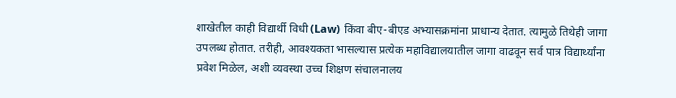शाखेतील काही विद्यार्थी विधी (Law) किंवा बीए-बीएड अभ्यासक्रमांना प्राधान्य देतात. त्यामुळे तिथेही जागा उपलब्ध होतात. तरीही, आवश्यकता भासल्यास प्रत्येक महाविद्यालयातील जागा वाढवून सर्व पात्र विद्यार्थ्यांना प्रवेश मिळेल, अशी व्यवस्था उच्च शिक्षण संचालनालय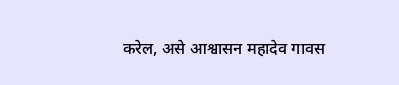करेल, असे आश्वासन महादेव गावस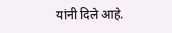यांनी दिले आहे.